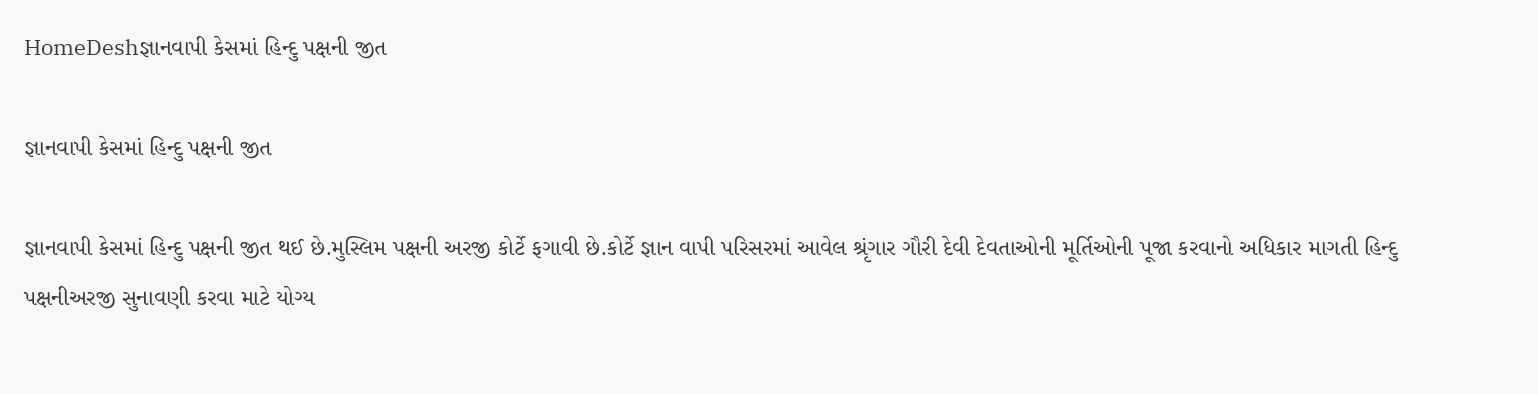HomeDeshજ્ઞાનવાપી કેસમાં હિન્દુ પક્ષની જીત

જ્ઞાનવાપી કેસમાં હિન્દુ પક્ષની જીત

જ્ઞાનવાપી કેસમાં હિન્દુ પક્ષની જીત થઈ છે.મુસ્લિમ પક્ષની અરજી કોર્ટે ફગાવી છે.કોર્ટે જ્ઞાન વાપી પરિસરમાં આવેલ શ્રૃંગાર ગૌરી દેવી દેવતાઓની મૂર્તિઓની પૂજા કરવાનો અધિકાર માગતી હિન્દુ પક્ષનીઅરજી સુનાવણી કરવા માટે યોગ્ય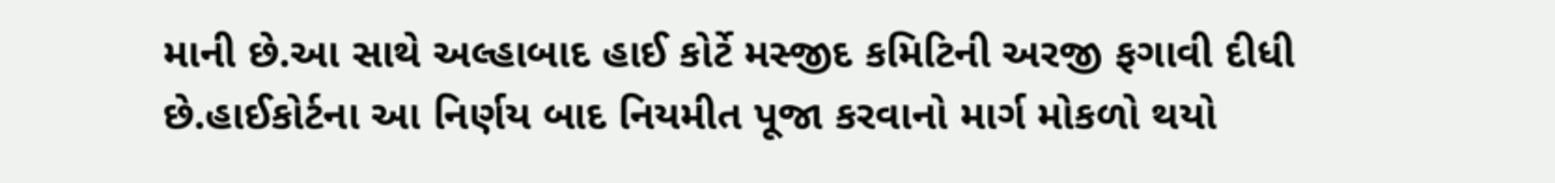માની છે.આ સાથે અલ્હાબાદ હાઈ કોર્ટે મસ્જીદ કમિટિની અરજી ફગાવી દીધી છે.હાઈકોર્ટના આ નિર્ણય બાદ નિયમીત પૂજા કરવાનો માર્ગ મોકળો થયો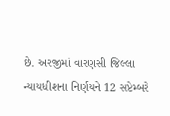છે. અરજીમાં વારણસી જિલ્લા ન્યાયધીશના નિર્ણયને 12 સપ્ટેમ્બરે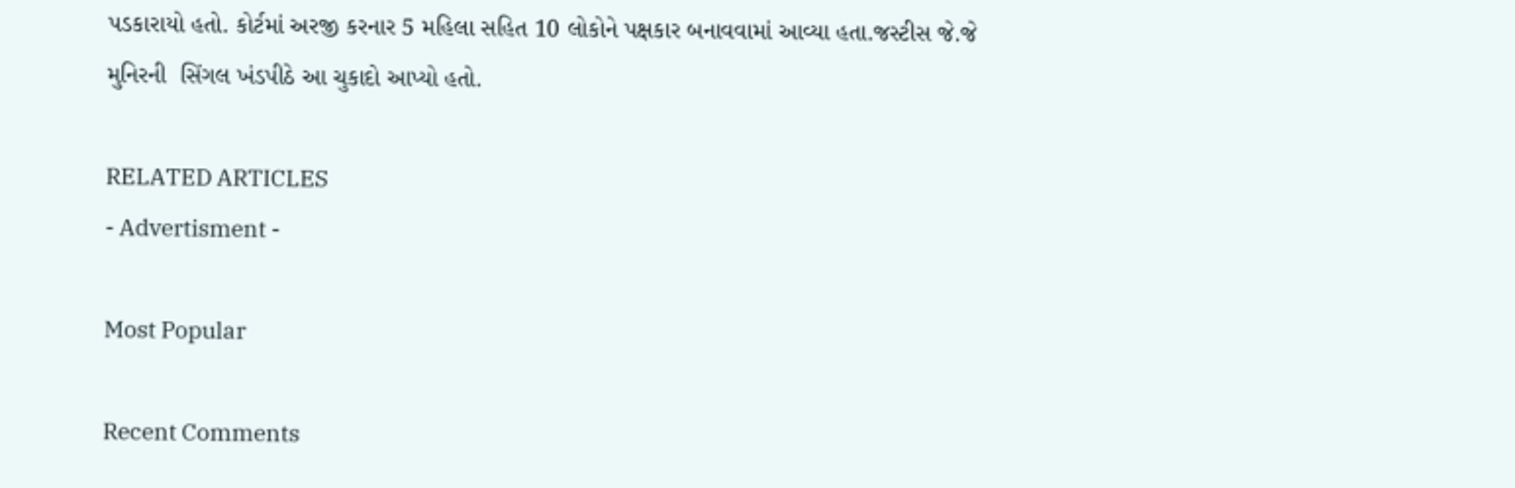પડકારાયો હતો. કોર્ટમાં અરજી કરનાર 5 મહિલા સહિત 10 લોકોને પક્ષકાર બનાવવામાં આવ્યા હતા.જસ્ટીસ જે.જે મુનિરની  સિંગલ ખંડપીઠે આ ચુકાદો આપ્યો હતો.

RELATED ARTICLES
- Advertisment -

Most Popular

Recent Comments